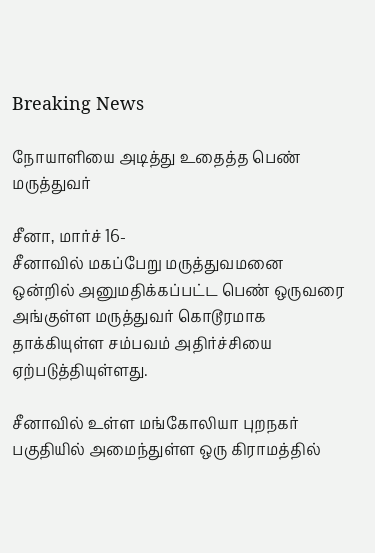Breaking News

நோயாளியை அடித்து உதைத்த பெண் மருத்துவர்

சீனா, மார்ச் 16-
சீனாவில் மகப்பேறு மருத்துவமனை ஒன்றில் அனுமதிக்கப்பட்ட பெண் ஒருவரை அங்குள்ள மருத்துவர் கொடூரமாக தாக்கியுள்ள சம்பவம் அதிர்ச்சியை ஏற்படுத்தியுள்ளது.

சீனாவில் உள்ள மங்கோலியா புறநகர் பகுதியில் அமைந்துள்ள ஒரு கிராமத்தில்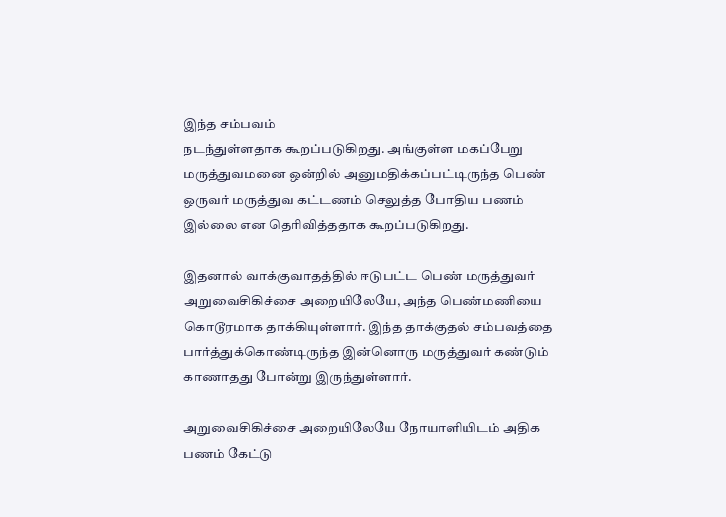இந்த சம்பவம்
நடந்துள்ளதாக கூறப்படுகிறது. அங்குள்ள மகப்பேறு மருத்துவமனை ஒன்றில் அனுமதிக்கப்பட்டிருந்த பெண் ஒருவர் மருத்துவ கட்டணம் செலுத்த போதிய பணம் இல்லை என தெரிவித்ததாக கூறப்படுகிறது.

இதனால் வாக்குவாதத்தில் ஈடுபட்ட பெண் மருத்துவர் அறுவைசிகிச்சை அறையிலேயே, அந்த பெண்மணியை கொடூரமாக தாக்கியுள்ளார். இந்த தாக்குதல் சம்பவத்தை பார்த்துக்கொண்டிருந்த இன்னொரு மருத்துவர் கண்டும் காணாதது போன்று இருந்துள்ளார்.

அறுவைசிகிச்சை அறையிலேயே நோயாளியிடம் அதிக பணம் கேட்டு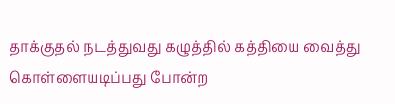தாக்குதல் நடத்துவது கழுத்தில் கத்தியை வைத்து கொள்ளையடிப்பது போன்ற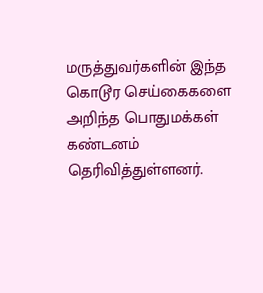மருத்துவர்களின் இந்த கொடூர செய்கைகளை அறிந்த பொதுமக்கள் கண்டனம் தெரிவித்துள்ளனர்.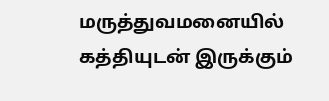மருத்துவமனையில் கத்தியுடன் இருக்கும்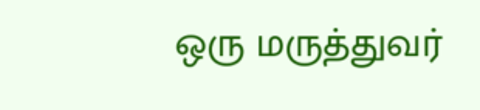ஒரு மருத்துவர்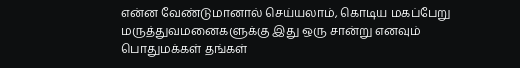என்ன வேண்டுமானால் செய்யலாம், கொடிய மகப்பேறு மருத்துவமனைகளுக்கு இது ஒரு சான்று எனவும் பொதுமக்கள் தங்கள்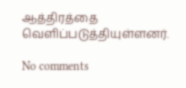ஆத்திரத்தை வெளிப்படுத்தியுள்ளனர்.

No comments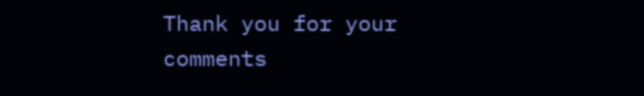Thank you for your comments